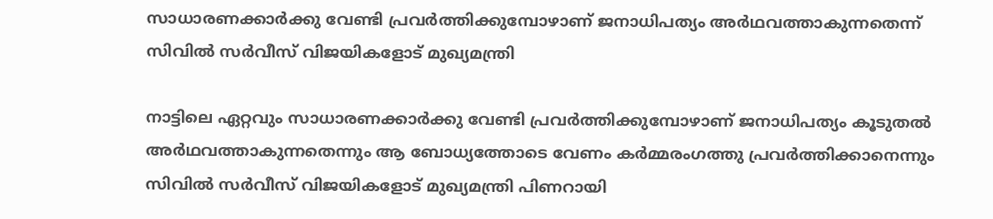സാധാരണക്കാര്‍ക്കു വേണ്ടി പ്രവര്‍ത്തിക്കുമ്പോഴാണ് ജനാധിപത്യം അര്‍ഥവത്താകുന്നതെന്ന് സിവില്‍ സര്‍വീസ് വിജയികളോട് മുഖ്യമന്ത്രി

നാട്ടിലെ ഏറ്റവും സാധാരണക്കാര്‍ക്കു വേണ്ടി പ്രവര്‍ത്തിക്കുമ്പോഴാണ് ജനാധിപത്യം കൂടുതല്‍ അര്‍ഥവത്താകുന്നതെന്നും ആ ബോധ്യത്തോടെ വേണം കര്‍മ്മരംഗത്തു പ്രവര്‍ത്തിക്കാനെന്നും സിവില്‍ സര്‍വീസ് വിജയികളോട് മുഖ്യമന്ത്രി പിണറായി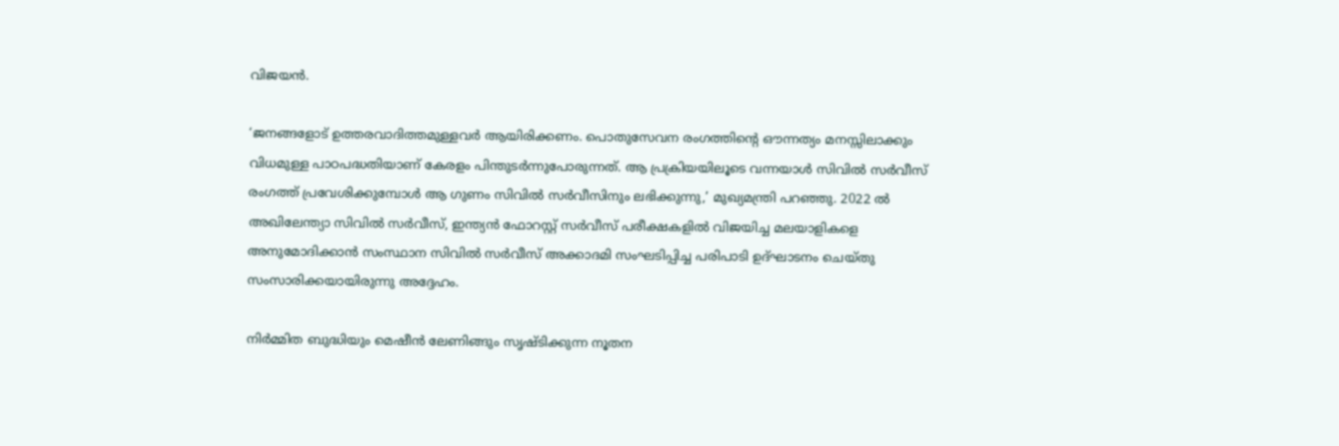വിജയന്‍.

‘ജനങ്ങളോട് ഉത്തരവാദിത്തമുള്ളവര്‍ ആയിരിക്കണം. പൊതുസേവന രംഗത്തിന്റെ ഔന്നത്യം മനസ്സിലാക്കും വിധമുള്ള പാഠപദ്ധതിയാണ് കേരളം പിന്തുടര്‍ന്നുപോരുന്നത്. ആ പ്രക്രിയയിലൂടെ വന്നയാള്‍ സിവില്‍ സര്‍വീസ് രംഗത്ത് പ്രവേശിക്കുമ്പോള്‍ ആ ഗുണം സിവില്‍ സര്‍വീസിനും ലഭിക്കുന്നു,’ മുഖ്യമന്ത്രി പറഞ്ഞു. 2022 ല്‍ അഖിലേന്ത്യാ സിവില്‍ സര്‍വീസ്, ഇന്ത്യന്‍ ഫോറസ്റ്റ് സര്‍വീസ് പരീക്ഷകളില്‍ വിജയിച്ച മലയാളികളെ അനുമോദിക്കാന്‍ സംസ്ഥാന സിവില്‍ സര്‍വീസ് അക്കാദമി സംഘടിപ്പിച്ച പരിപാടി ഉദ്ഘാടനം ചെയ്തു സംസാരിക്കയായിരുന്നു അദ്ദേഹം.

നിര്‍മ്മിത ബുദ്ധിയും മെഷീന്‍ ലേണിങ്ങും സൃഷ്ടിക്കുന്ന നൂതന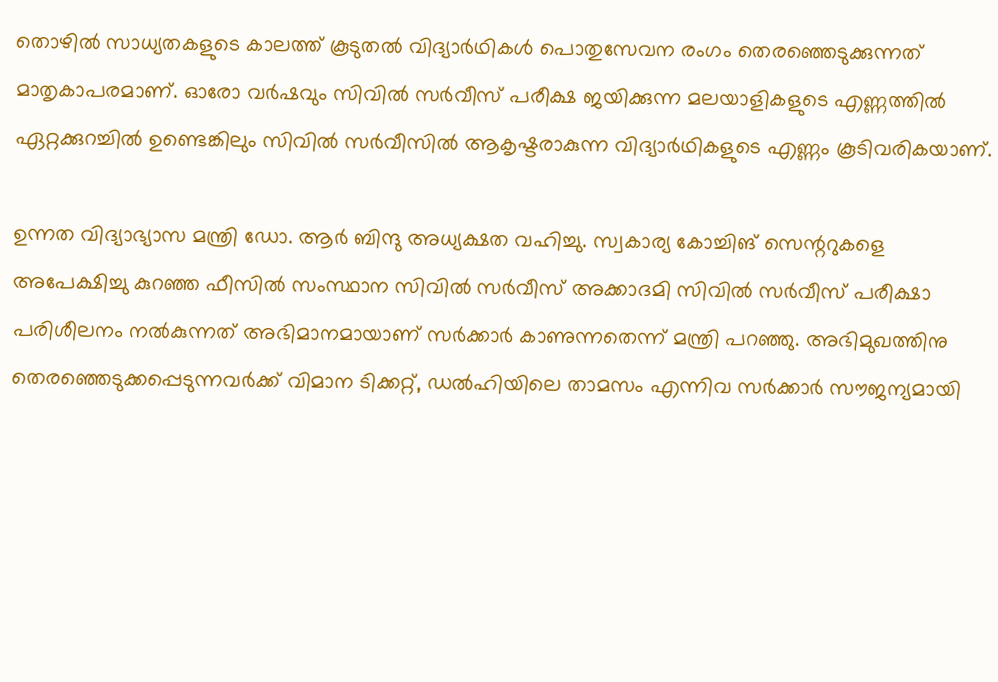തൊഴില്‍ സാധ്യതകളുടെ കാലത്ത് കൂടുതല്‍ വിദ്യാര്‍ഥികള്‍ പൊതുസേവന രംഗം തെരഞ്ഞെടുക്കുന്നത് മാതൃകാപരമാണ്. ഓരോ വര്‍ഷവും സിവില്‍ സര്‍വീസ് പരീക്ഷ ജയിക്കുന്ന മലയാളികളുടെ എണ്ണത്തില്‍ ഏറ്റക്കുറച്ചില്‍ ഉണ്ടെങ്കിലും സിവില്‍ സര്‍വീസില്‍ ആകൃഷ്ടരാകുന്ന വിദ്യാര്‍ഥികളുടെ എണ്ണം കൂടിവരികയാണ്.

ഉന്നത വിദ്യാഭ്യാസ മന്ത്രി ഡോ. ആര്‍ ബിന്ദു അധ്യക്ഷത വഹിച്ചു. സ്വകാര്യ കോച്ചിങ് സെന്ററുകളെ അപേക്ഷിച്ചു കുറഞ്ഞ ഫീസില്‍ സംസ്ഥാന സിവില്‍ സര്‍വീസ് അക്കാദമി സിവില്‍ സര്‍വീസ് പരീക്ഷാ പരിശീലനം നല്‍കുന്നത് അഭിമാനമായാണ് സര്‍ക്കാര്‍ കാണുന്നതെന്ന് മന്ത്രി പറഞ്ഞു. അഭിമുഖത്തിനു തെരഞ്ഞെടുക്കപ്പെടുന്നവര്‍ക്ക് വിമാന ടിക്കറ്റ്, ഡല്‍ഹിയിലെ താമസം എന്നിവ സര്‍ക്കാര്‍ സൗജന്യമായി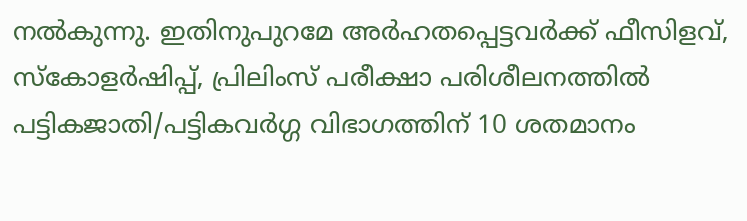നല്‍കുന്നു. ഇതിനുപുറമേ അര്‍ഹതപ്പെട്ടവര്‍ക്ക് ഫീസിളവ്, സ്‌കോളര്‍ഷിപ്പ്, പ്രിലിംസ് പരീക്ഷാ പരിശീലനത്തില്‍ പട്ടികജാതി/പട്ടികവര്‍ഗ്ഗ വിഭാഗത്തിന് 10 ശതമാനം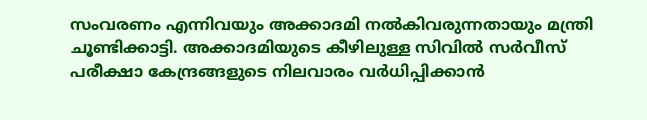സംവരണം എന്നിവയും അക്കാദമി നല്‍കിവരുന്നതായും മന്ത്രി ചൂണ്ടിക്കാട്ടി. അക്കാദമിയുടെ കീഴിലുള്ള സിവില്‍ സര്‍വീസ് പരീക്ഷാ കേന്ദ്രങ്ങളുടെ നിലവാരം വര്‍ധിപ്പിക്കാന്‍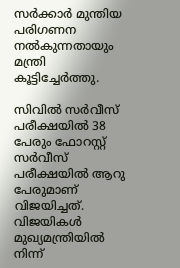സര്‍ക്കാര്‍ മുന്തിയ പരിഗണന നല്‍കുന്നതായും മന്ത്രി കൂട്ടിച്ചേര്‍ത്തു.

സിവില്‍ സര്‍വീസ് പരീക്ഷയില്‍ 38 പേരും ഫോറസ്റ്റ് സര്‍വീസ് പരീക്ഷയില്‍ ആറു പേരുമാണ് വിജയിച്ചത്. വിജയികള്‍ മുഖ്യമന്ത്രിയില്‍ നിന്ന്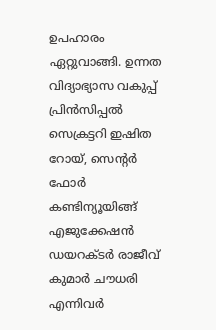ഉപഹാരം ഏറ്റുവാങ്ങി. ഉന്നത വിദ്യാഭ്യാസ വകുപ്പ് പ്രിന്‍സിപ്പല്‍ സെക്രട്ടറി ഇഷിത റോയ്, സെന്റര്‍ ഫോര്‍ കണ്ടിന്യൂയിങ്ങ് എജുക്കേഷന്‍ ഡയറക്ടര്‍ രാജീവ് കുമാര്‍ ചൗധരി എന്നിവര്‍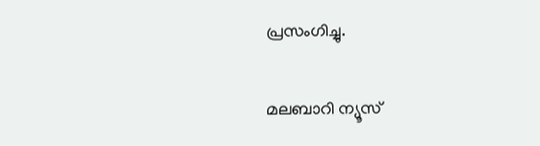പ്രസംഗിച്ചു.

മലബാറി ന്യൂസ്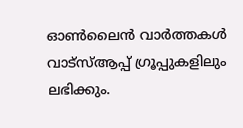ഓണ്‍ലൈന്‍ വാര്‍ത്തകള്‍ വാട്‌സ്ആപ്പ് ഗ്രൂപ്പുകളിലും ലഭിക്കും.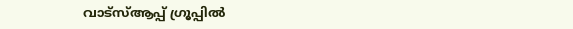വാട്‌സ്ആപ്പ് ഗ്രൂപ്പില്‍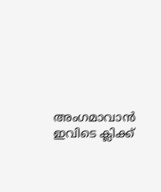അംഗമാവാന്‍ ഇവിടെ ക്ലിക്ക്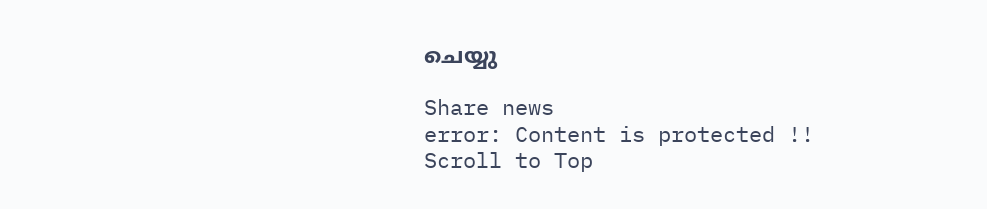ചെയ്യു

Share news
error: Content is protected !!
Scroll to Top